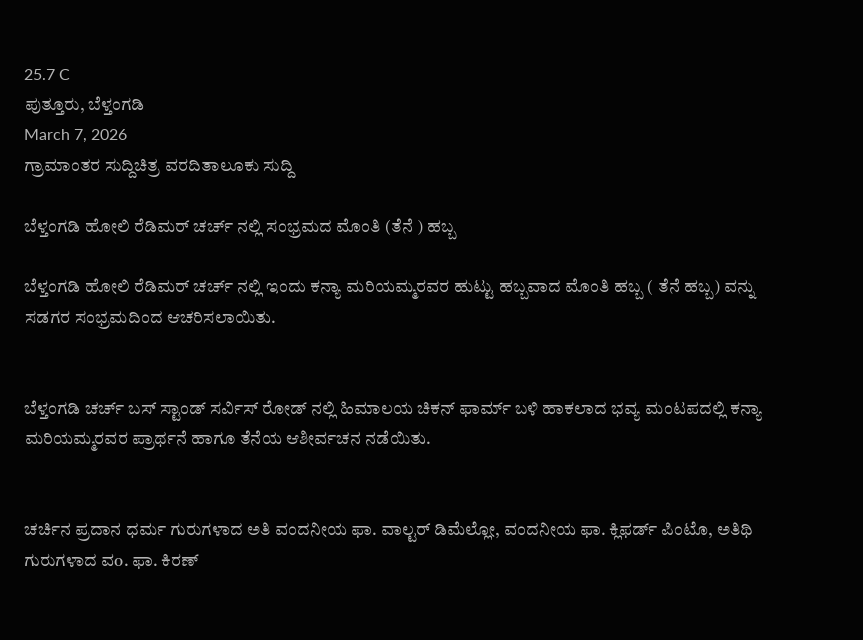25.7 C
ಪುತ್ತೂರು, ಬೆಳ್ತಂಗಡಿ
March 7, 2026
ಗ್ರಾಮಾಂತರ ಸುದ್ದಿಚಿತ್ರ ವರದಿತಾಲೂಕು ಸುದ್ದಿ

ಬೆಳ್ತಂಗಡಿ ಹೋಲಿ ರೆಡಿಮರ್ ಚರ್ಚ್ ನಲ್ಲಿ ಸಂಭ್ರಮದ ಮೊಂತಿ (ತೆನೆ ) ಹಬ್ಬ

ಬೆಳ್ತಂಗಡಿ ಹೋಲಿ ರೆಡಿಮರ್ ಚರ್ಚ್ ನಲ್ಲಿ ಇಂದು ಕನ್ಯಾ ಮರಿಯಮ್ಮರವರ ಹುಟ್ಟು ಹಬ್ಬವಾದ ಮೊಂತಿ ಹಬ್ಬ ( ತೆನೆ ಹಬ್ಬ) ವನ್ನು ಸಡಗರ ಸಂಭ್ರಮದಿಂದ ಆಚರಿಸಲಾಯಿತು.


ಬೆಳ್ತಂಗಡಿ ಚರ್ಚ್ ಬಸ್ ಸ್ಟಾಂಡ್ ಸರ್ವಿಸ್ ರೋಡ್ ನಲ್ಲಿ ಹಿಮಾಲಯ ಚಿಕನ್ ಫಾರ್ಮ್ ಬಳಿ ಹಾಕಲಾದ ಭವ್ಯ ಮಂಟಪದಲ್ಲಿ ಕನ್ಯಾ ಮರಿಯಮ್ಮರವರ ಪ್ರಾರ್ಥನೆ ಹಾಗೂ ತೆನೆಯ ಆಶೀರ್ವಚನ ನಡೆಯಿತು.


ಚರ್ಚಿನ ಪ್ರದಾನ ಧರ್ಮ ಗುರುಗಳಾದ ಅತಿ ವಂದನೀಯ ಫಾ. ವಾಲ್ಟರ್ ಡಿಮೆಲ್ಲೋ, ವಂದನೀಯ ಫಾ. ಕ್ಲಿಫರ್ಡ್ ಪಿಂಟೊ, ಅತಿಥಿ ಗುರುಗಳಾದ ವo. ಫಾ. ಕಿರಣ್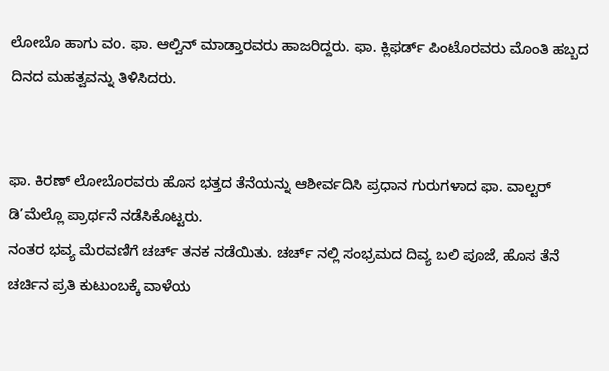ಲೋಬೊ ಹಾಗು ವo. ಫಾ. ಆಲ್ವಿನ್ ಮಾಡ್ತಾರವರು ಹಾಜರಿದ್ದರು. ಫಾ. ಕ್ಲಿಫರ್ಡ್ ಪಿಂಟೊರವರು ಮೊಂತಿ ಹಬ್ಬದ ದಿನದ ಮಹತ್ವವನ್ನು ತಿಳಿಸಿದರು.


ಫಾ. ಕಿರಣ್ ಲೋಬೊರವರು ಹೊಸ ಭತ್ತದ ತೆನೆಯನ್ನು ಆಶೀರ್ವದಿಸಿ ಪ್ರಧಾನ ಗುರುಗಳಾದ ಫಾ. ವಾಲ್ಟರ್ ಡಿ’ಮೆಲ್ಲೊ ಪ್ರಾರ್ಥನೆ ನಡೆಸಿಕೊಟ್ಟರು.
ನಂತರ ಭವ್ಯ ಮೆರವಣಿಗೆ ಚರ್ಚ್ ತನಕ ನಡೆಯಿತು. ಚರ್ಚ್ ನಲ್ಲಿ ಸಂಭ್ರಮದ ದಿವ್ಯ ಬಲಿ ಪೂಜೆ, ಹೊಸ ತೆನೆ ಚರ್ಚಿನ ಪ್ರತಿ ಕುಟುಂಬಕ್ಕೆ ವಾಳೆಯ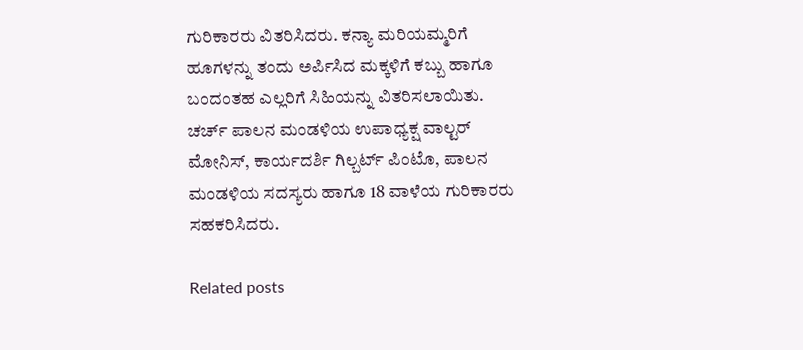ಗುರಿಕಾರರು ವಿತರಿಸಿದರು. ಕನ್ಯಾ ಮರಿಯಮ್ಮರಿಗೆ ಹೂಗಳನ್ನು ತಂದು ಅರ್ಪಿಸಿದ ಮಕ್ಕಳಿಗೆ ಕಬ್ಬು ಹಾಗೂ ಬಂದಂತಹ ಎಲ್ಲರಿಗೆ ಸಿಹಿಯನ್ನು ವಿತರಿಸಲಾಯಿತು.
ಚರ್ಚ್ ಪಾಲನ ಮಂಡಳಿಯ ಉಪಾಧ್ಯಕ್ಷ ವಾಲ್ಟರ್ ಮೋನಿಸ್, ಕಾರ್ಯದರ್ಶಿ ಗಿಲ್ಬರ್ಟ್ ಪಿಂಟೊ, ಪಾಲನ ಮಂಡಳಿಯ ಸದಸ್ಯರು ಹಾಗೂ 18 ವಾಳೆಯ ಗುರಿಕಾರರು ಸಹಕರಿಸಿದರು.

Related posts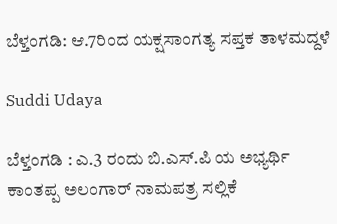ಬೆಳ್ತಂಗಡಿ: ಆ.7ರಿಂದ ಯಕ್ಷಸಾಂಗತ್ಯ ಸಪ್ತಕ ತಾಳಮದ್ದಳೆ

Suddi Udaya

ಬೆಳ್ತಂಗಡಿ : ಎ.3 ರಂದು ಬಿ.ಎಸ್.ಪಿ ಯ ಅಭ್ಯರ್ಥಿ ಕಾಂತಪ್ಪ ಅಲಂಗಾರ್ ನಾಮಪತ್ರ ಸಲ್ಲಿಕೆ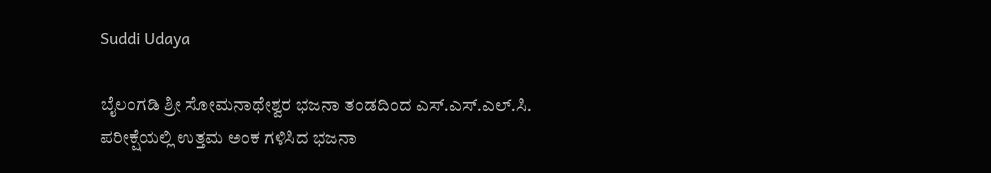Suddi Udaya

ಬೈಲಂಗಡಿ ಶ್ರೀ ಸೋಮನಾಥೇಶ್ವರ ಭಜನಾ ತಂಡದಿಂದ ಎಸ್.ಎಸ್.ಎಲ್.ಸಿ. ಪರೀಕ್ಷೆಯಲ್ಲಿ ಉತ್ತಮ ಅಂಕ ಗಳಿಸಿದ ಭಜನಾ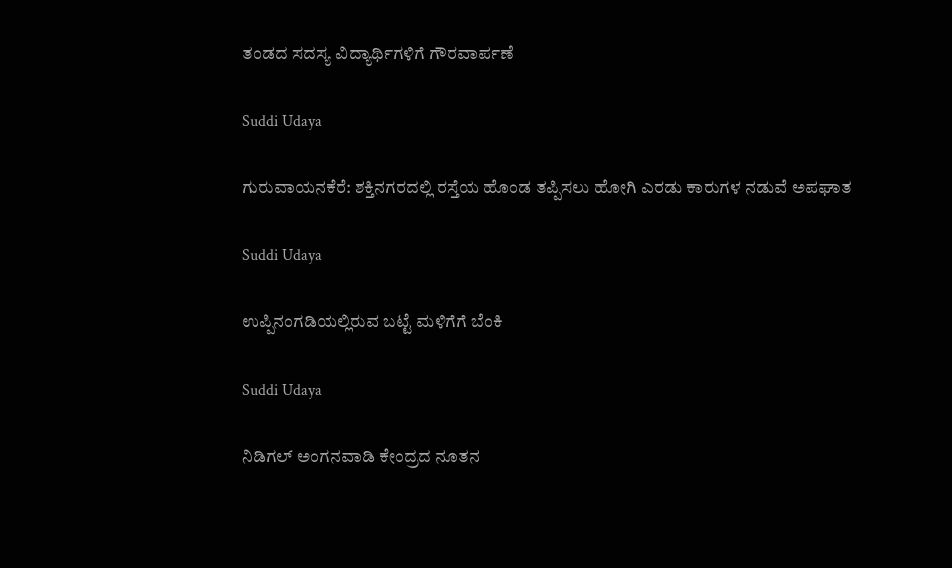ತಂಡದ ಸದಸ್ಯ ವಿದ್ಯಾರ್ಥಿಗಳಿಗೆ ಗೌರವಾರ್ಪಣೆ

Suddi Udaya

ಗುರುವಾಯನಕೆರೆ: ಶಕ್ತಿನಗರದಲ್ಲಿ ರಸ್ತೆಯ ಹೊಂಡ ತಪ್ಪಿಸಲು ಹೋಗಿ ಎರಡು ಕಾರುಗಳ ನಡುವೆ ಅಪಘಾತ

Suddi Udaya

ಉಪ್ಪಿನಂಗಡಿಯಲ್ಲಿರುವ ಬಟ್ಟೆ ಮಳಿಗೆಗೆ ಬೆಂಕಿ

Suddi Udaya

ನಿಡಿಗಲ್ ಅಂಗನವಾಡಿ ಕೇಂದ್ರದ ನೂತನ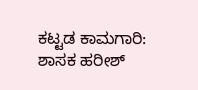ಕಟ್ಟಡ ಕಾಮಗಾರಿ: ಶಾಸಕ ಹರೀಶ್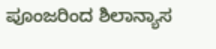ಪೂಂಜರಿಂದ ಶಿಲಾನ್ಯಾಸ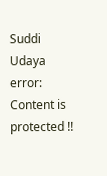Suddi Udaya
error: Content is protected !!